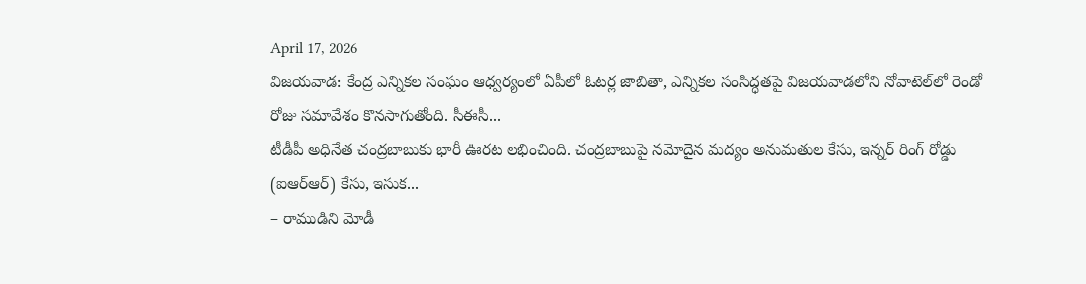April 17, 2026
విజయవాడ: కేంద్ర ఎన్నికల సంఘం ఆధ్వర్యంలో ఏపీలో ఓటర్ల జాబితా, ఎన్నికల సంసిద్ధతపై విజయవాడలోని నోవాటెల్‌లో రెండో రోజు సమావేశం కొనసాగుతోంది. సీఈసీ...
టీడీపీ అధినేత చంద్రబాబుకు భారీ ఊరట లభించింది. చంద్రబాబుపై నమోదైన మద్యం అనుమతుల కేసు, ఇన్నర్ రింగ్ రోడ్డు (ఐఆర్ఆర్) కేసు, ఇసుక...
– రాముడిని మోడీ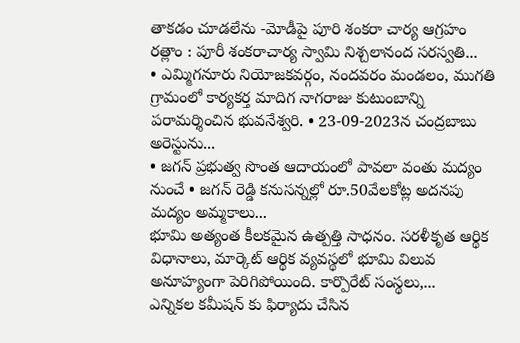తాకడం చూడలేను -మోడీపై పూరి శంకరా చార్య ఆగ్రహం రత్లాం : పూరీ శంకరాచార్య స్వామి నిశ్చలానంద సరస్వతి...
• ఎమ్మిగనూరు నియోజకవర్గం, నందవరం మండలం, ముగతి గ్రామంలో కార్యకర్త మాదిగ నాగరాజు కుటుంబాన్ని పరామర్శించిన భువనేశ్వరి. • 23-09-2023న చంద్రబాబు అరెస్టును...
• జగన్ ప్రభుత్వ సొంత ఆదాయంలో పావలా వంతు మద్యం నుంచే • జగన్ రెడ్డి కనుసన్నల్లో రూ.50వేలకోట్ల అదనపు మద్యం అమ్మకాలు...
భూమి అత్యంత కీలకమైన ఉత్పత్తి సాధనం. సరళీకృత ఆర్థిక విధానాలు, మార్కెట్ ఆర్థిక వ్యవస్థలో భూమి విలువ అనూహ్యంగా పెరిగిపోయింది. కార్పొరేట్ సంస్థలు,...
ఎన్నికల కమీషన్ కు ఫిర్యాదు చేసిన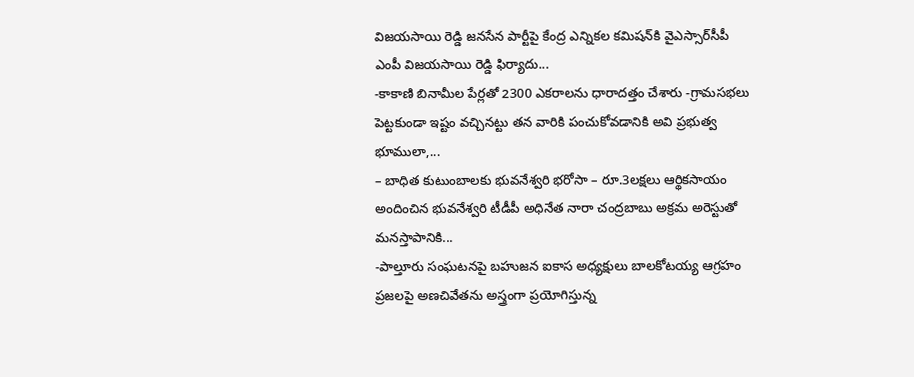విజయసాయి రెడ్డి జనసేన పార్టీపై కేంద్ర ఎన్నికల కమిషన్‌కి వైఎస్సార్‌సీపీ ఎంపీ విజయసాయి రెడ్డి ఫిర్యాదు...
-కాకాణి బినామీల పేర్లతో 2300 ఎకరాలను ధారాదత్తం చేశారు -గ్రామసభలు పెట్టకుండా ఇష్టం వచ్చినట్టు తన వారికి పంచుకోవడానికి అవి ప్రభుత్వ భూములా,...
– బాధిత కుటుంబాలకు భువనేశ్వరి భరోసా – రూ.3లక్షలు ఆర్థికసాయం అందించిన భువనేశ్వరి టీడీపీ అధినేత నారా చంద్రబాబు అక్రమ అరెస్టుతో మనస్తాపానికి...
-పాల్తూరు సంఘటనపై బహుజన ఐకాస అధ్యక్షులు బాలకోటయ్య ఆగ్రహం ప్రజలపై అణచివేతను అస్త్రంగా ప్రయోగిస్తున్న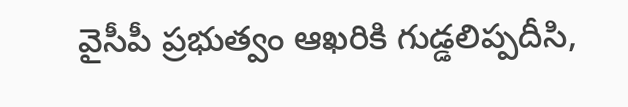వైసీపీ ప్రభుత్వం ఆఖరికి గుడ్డలిప్పదీసి,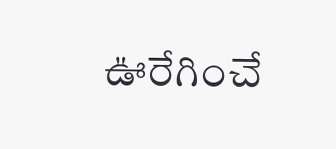ఊరేగించే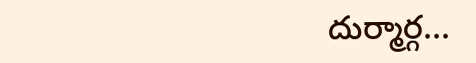దుర్మార్గ...